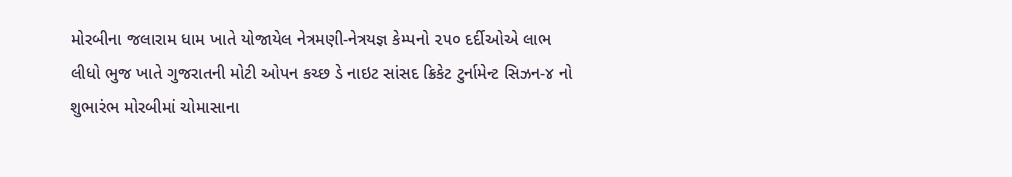મોરબીના જલારામ ધામ ખાતે યોજાયેલ નેત્રમણી-નેત્રયજ્ઞ કેમ્પનો ૨૫૦ દર્દીઓએ લાભ લીધો ભુજ ખાતે ગુજરાતની મોટી ઓપન કચ્છ ડે નાઇટ સાંસદ ક્રિકેટ ટુર્નામેન્ટ સિઝન-૪ નો શુભારંભ મોરબીમાં ચોમાસાના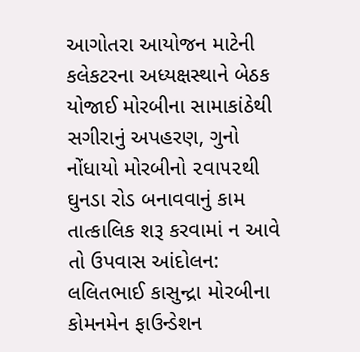આગોતરા આયોજન માટેની કલેકટરના અધ્યક્ષસ્થાને બેઠક યોજાઈ મોરબીના સામાકાંઠેથી સગીરાનું અપહરણ, ગુનો નોંધાયો મોરબીનો ૨વા૫૨થી ઘુનડા રોડ બનાવવાનું કામ તાત્કાલિક શરૂ કરવામાં ન આવે તો ઉપવાસ આંદોલન: લલિતભાઈ કાસુન્દ્રા મોરબીના કોમનમેન ફાઉન્ડેશન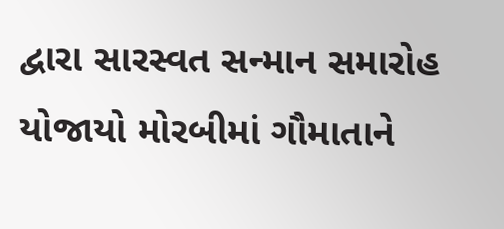દ્વારા સારસ્વત સન્માન સમારોહ યોજાયો મોરબીમાં ગૌમાતાને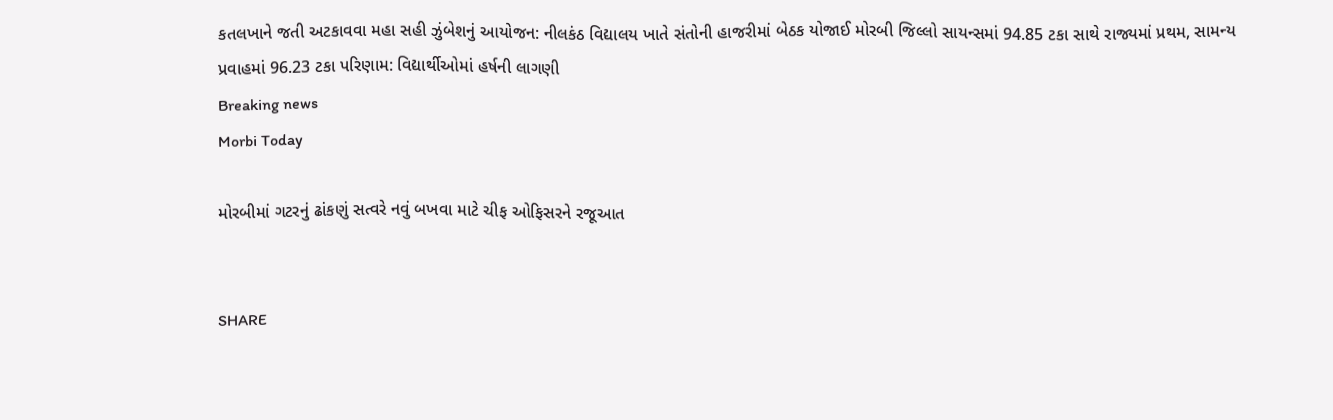કતલખાને જતી અટકાવવા મહા સહી ઝુંબેશનું આયોજન: નીલકંઠ વિદ્યાલય ખાતે સંતોની હાજરીમાં બેઠક યોજાઈ મોરબી જિલ્લો સાયન્સમાં 94.85 ટકા સાથે રાજ્યમાં પ્રથમ, સામન્ય પ્રવાહમાં 96.23 ટકા પરિણામ: વિદ્યાર્થીઓમાં હર્ષની લાગણી
Breaking news
Morbi Today

મોરબીમાં ગટરનું ઢાંકણું સત્વરે નવું બખવા માટે ચીફ ઓફિસરને રજૂઆત


SHARE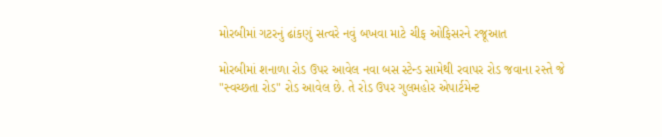મોરબીમાં ગટરનું ઢાંકણું સત્વરે નવું બખવા માટે ચીફ ઓફિસરને રજૂઆત

મોરબીમાં શનાળા રોડ ઉપર આવેલ નવા બસ સ્ટેન્ડ સામેથી રવાપર રોડ જવાના રસ્તે જે "સ્વચ્છતા રોડ" રોડ આવેલ છે. તે રોડ ઉપર ગુલમહોર એપાર્ટમેન્ટ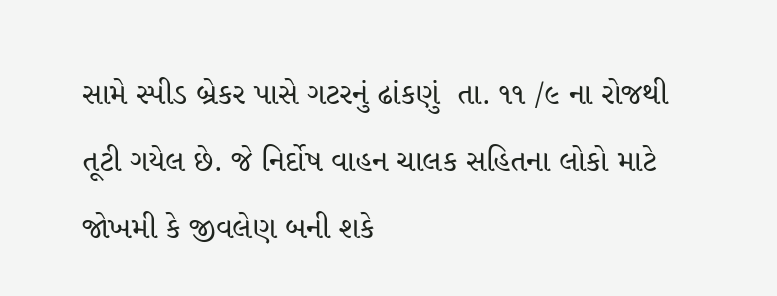સામે સ્પીડ બ્રેકર પાસે ગટરનું ઢાંકણું  તા. ૧૧ /૯ ના રોજથી તૂટી ગયેલ છે. જે નિર્દોષ વાહન ચાલક સહિતના લોકો માટે જોખમી કે જીવલેણ બની શકે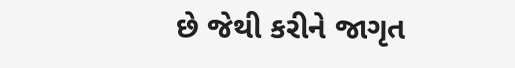છે જેથી કરીને જાગૃત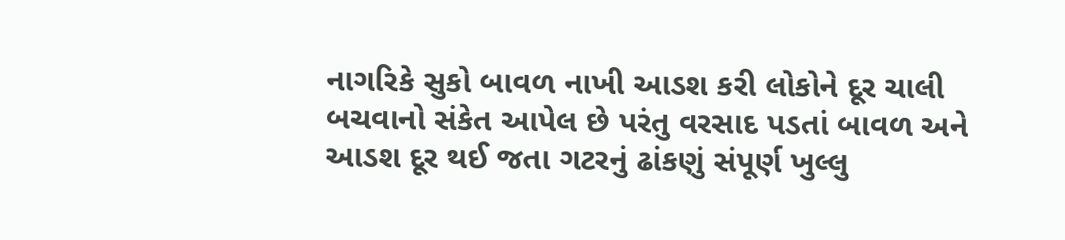નાગરિકે સુકો બાવળ નાખી આડશ કરી લોકોને દૂર ચાલી બચવાનો સંકેત આપેલ છે પરંતુ વરસાદ પડતાં બાવળ અને આડશ દૂર થઈ જતા ગટરનું ઢાંકણું સંપૂર્ણ ખુલ્લુ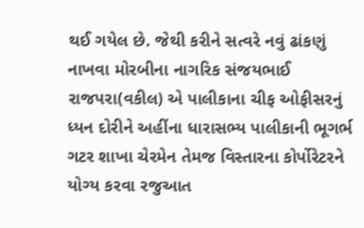થઈ ગયેલ છે. જેથી કરીને સત્વરે નવું ઢાંકણું નાખવા મોરબીના નાગરિક સંજયભાઈ રાજપરા(વકીલ) એ પાલીકાના ચીફ ઓફીસરનું ધ્યન દોરીને અહીંના ધારાસભ્ય પાલીકાની ભૂગર્ભ ગટર શાખા ચેરમેન તેમજ વિસ્તારના કોર્પોરેટરને યોગ્ય કરવા રજુઆત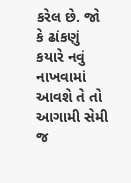કરેલ છે. જો કે ઢાંકણું કયારે નવું નાખવામાં આવશે તે તો આગામી સેમી જ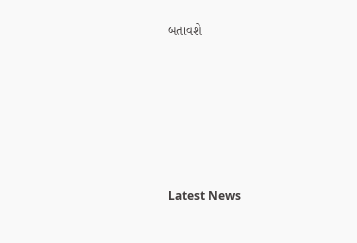બતાવશે






Latest News